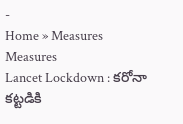-
Home » Measures
Measures
Lancet Lockdown : కరోనా కట్టడికి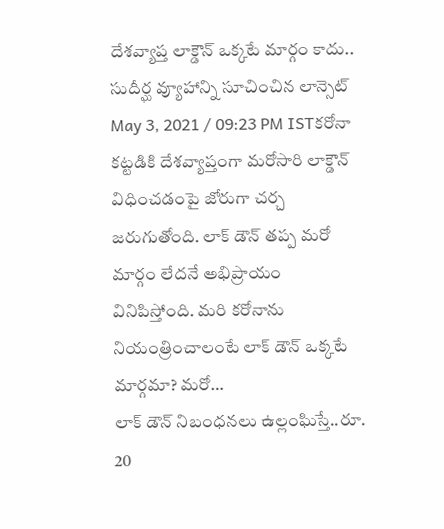దేశవ్యాప్త లాక్డౌన్ ఒక్కటే మార్గం కాదు.. సుదీర్ఘ వ్యూహాన్ని సూచించిన లాన్సెట్
May 3, 2021 / 09:23 PM ISTకరోనా కట్టడికి దేశవ్యాప్తంగా మరోసారి లాక్డౌన్ విధించడంపై జోరుగా చర్చ జరుగుతోంది. లాక్ డౌన్ తప్ప మరో మార్గం లేదనే అభిప్రాయం వినిపిస్తోంది. మరి కరోనాను నియంత్రించాలంటే లాక్ డౌన్ ఒక్కటే మార్గమా? మరో…
లాక్ డౌన్ నిబంధనలు ఉల్లంఘిస్తే..రూ. 20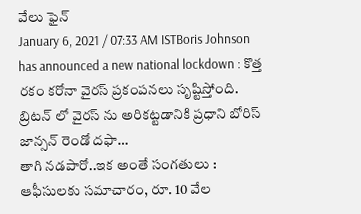వేలు ఫైన్
January 6, 2021 / 07:33 AM ISTBoris Johnson has announced a new national lockdown : కొత్త రకం కరోనా వైరస్ ప్రకంపనలు సృష్టిస్తోంది. బ్రిటన్ లో వైరస్ ను అరికట్టడానికి ప్రధాని బోరిస్ జాన్సన్ రెండో దఫా…
తాగి నడపారో..ఇక అంతే సంగతులు : ఆఫీసులకు సమాచారం, రూ. 10 వేల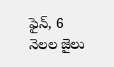ఫైన్, 6 నెలల జైలు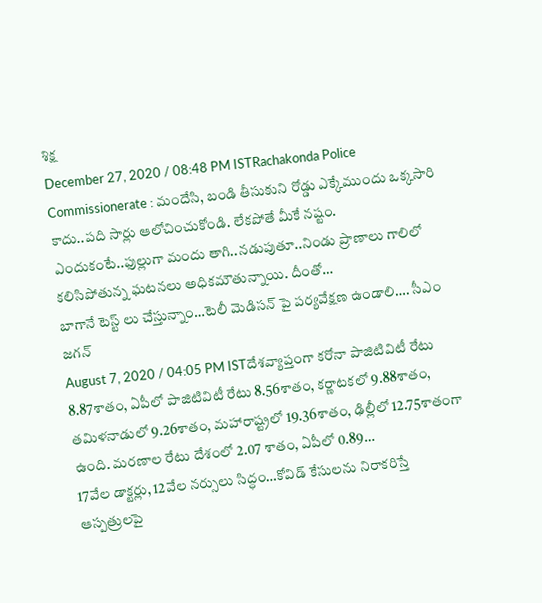శిక్ష
December 27, 2020 / 08:48 PM ISTRachakonda Police Commissionerate : మందేసి, బండి తీసుకుని రోడ్డు ఎక్కేముందు ఒక్కసారి కాదు..పది సార్లు ఆలోచించుకోండి. లేకపోతే మీకే నష్టం. ఎందుకంటే..ఫుల్లుగా మందు తాగి..నడుపుతూ..నిండు ప్రాణాలు గాలిలో కలిసిపోతున్న ఘటనలు అధికమౌతున్నాయి. దీంతో…
బాగానే టెస్ట్ లు చేస్తున్నాం…టెలీ మెడిసన్ పై పర్యవేక్షణ ఉండాలి…. సీఎం జగన్
August 7, 2020 / 04:05 PM ISTదేశవ్యాప్తంగా కరోనా పాజిటివిటీ రేటు 8.87శాతం, ఏపీలో పాజిటివిటీ రేటు 8.56శాతం, కర్ణాటకలో 9.88శాతం, తమిళనాడులో 9.26శాతం, మహారాష్ట్రలో 19.36శాతం, ఢిల్లీలో 12.75శాతంగా ఉంది. మరణాల రేటు దేశంలో 2.07 శాతం, ఏపీలో 0.89…
17వేల డాక్టర్లు, 12వేల నర్సులు సిద్ధం…కోవిడ్ కేసులను నిరాకరిస్తే ఆస్పత్రులపై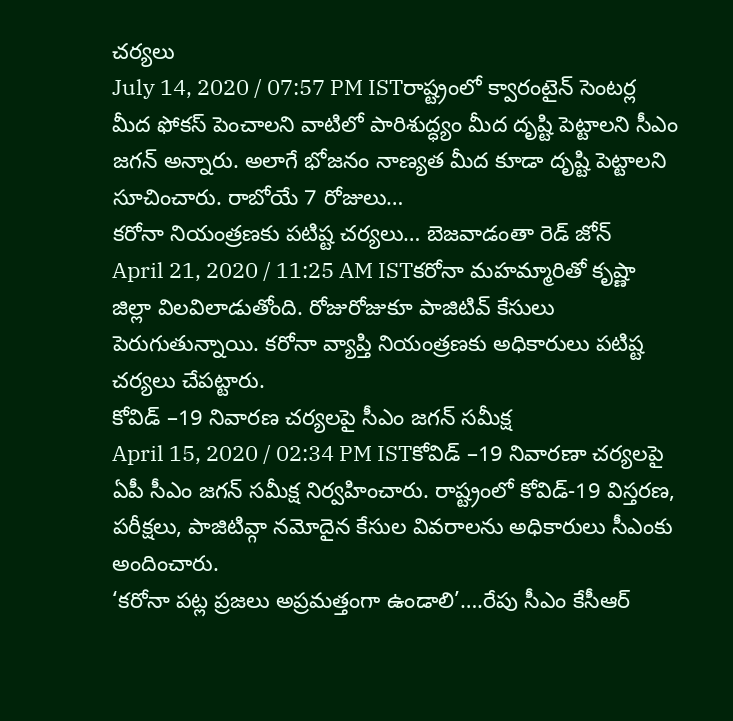చర్యలు
July 14, 2020 / 07:57 PM ISTరాష్ట్రంలో క్వారంటైన్ సెంటర్ల మీద ఫోకస్ పెంచాలని వాటిలో పారిశుద్ధ్యం మీద దృష్టి పెట్టాలని సీఎం జగన్ అన్నారు. అలాగే భోజనం నాణ్యత మీద కూడా దృష్టి పెట్టాలని సూచించారు. రాబోయే 7 రోజులు…
కరోనా నియంత్రణకు పటిష్ట చర్యలు… బెజవాడంతా రెడ్ జోన్
April 21, 2020 / 11:25 AM ISTకరోనా మహమ్మారితో కృష్ణా జిల్లా విలవిలాడుతోంది. రోజురోజుకూ పాజిటివ్ కేసులు పెరుగుతున్నాయి. కరోనా వ్యాప్తి నియంత్రణకు అధికారులు పటిష్ట చర్యలు చేపట్టారు.
కోవిడ్ –19 నివారణ చర్యలపై సీఎం జగన్ సమీక్ష
April 15, 2020 / 02:34 PM ISTకోవిడ్ –19 నివారణా చర్యలపై ఏపీ సీఎం జగన్ సమీక్ష నిర్వహించారు. రాష్ట్రంలో కోవిడ్-19 విస్తరణ, పరీక్షలు, పాజిటివ్గా నమోదైన కేసుల వివరాలను అధికారులు సీఎంకు అందించారు.
‘కరోనా పట్ల ప్రజలు అప్రమత్తంగా ఉండాలి’….రేపు సీఎం కేసీఆర్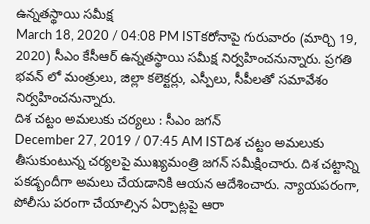ఉన్నతస్థాయి సమీక్ష
March 18, 2020 / 04:08 PM ISTకరోనాపై గురువారం (మార్చి 19, 2020) సీఎం కేసీఆర్ ఉన్నతస్థాయి సమీక్ష నిర్వహించనున్నారు. ప్రగతి భవన్ లో మంత్రులు, జిల్లా కలెక్టర్లు, ఎస్పీలు, సీపీలతో సమావేశం నిర్వహించనున్నారు.
దిశ చట్టం అమలుకు చర్యలు : సీఎం జగన్
December 27, 2019 / 07:45 AM ISTదిశ చట్టం అమలుకు తీసుకుంటున్న చర్యలపై ముఖ్యమంత్రి జగన్ సమీక్షించారు. దిశ చట్టాన్ని పకడ్బందీగా అమలు చేయడానికి ఆయన ఆదేశించారు. న్యాయపరంగా, పోలీసు పరంగా చేయాల్సిన ఏర్పాట్లపై ఆరా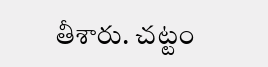తీశారు. చట్టం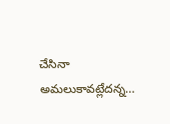చేసినా అమలుకావట్లేదన్న…